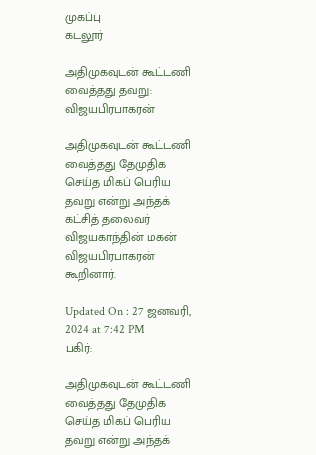முகப்பு
கடலூர்

அதிமுகவுடன் கூட்டணி வைத்தது தவறு: விஜயபிரபாகரன்

அதிமுகவுடன் கூட்டணி வைத்தது தேமுதிக செய்த மிகப் பெரிய தவறு என்று அந்தக் கட்சித் தலைவர் விஜயகாந்தின் மகன் விஜயபிரபாகரன் கூறினார்.

Updated On : 27 ஜனவரி, 2024 at 7:42 PM
பகிர்:

அதிமுகவுடன் கூட்டணி வைத்தது தேமுதிக செய்த மிகப் பெரிய தவறு என்று அந்தக்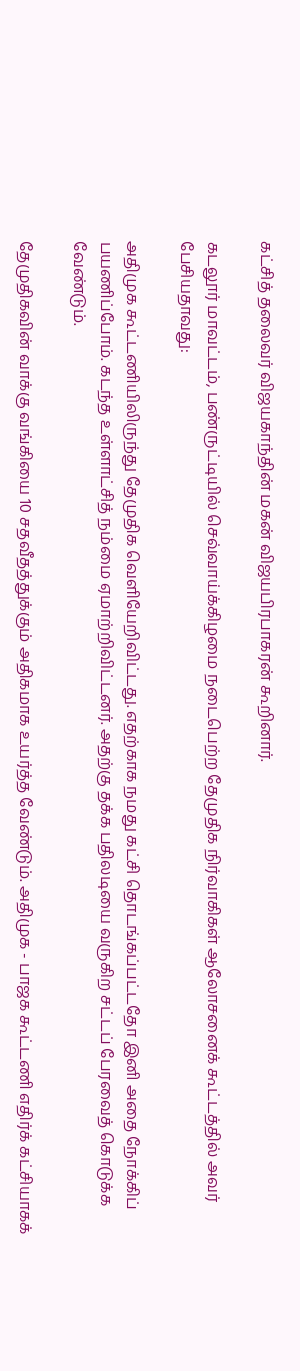கட்சித் தலைவர் விஜயகாந்தின் மகன் விஜயபிரபாகரன் கூறினார்.

கடலூர் மாவட்டம், பண்ருட்டியில் செவ்வாய்க்கிழமை நடைபெற்ற தேமுதிக நிர்வாகிகள் ஆலோசனைக் கூட்டத்தில் அவர் பேசியதாவது:

அதிமுக கூட்டணியிலிருந்து தேமுதிக வெளியேறிவிட்டது. எதற்காக நமது கட்சி தொடங்கப்பட்டதோ இனி அதை நோக்கிப் பயணிப்போம். கடந்த உள்ளாட்சித் நம்மை ஏமாற்றிவிட்டனர். அதற்கு தக்க பதிலடியை வருகிற சட்டப் பேரவைத் கொடுக்க வேண்டும்.

தேமுதிகவின் வாக்கு வங்கியை 10 சதவீதத்துக்கும் அதிகமாக உயர்த்த வேண்டும். அதிமுக - பாஜக கூட்டணி எதிர்க் கட்சியாகக்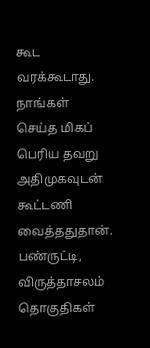கூட வரக்கூடாது. நாங்கள் செய்த மிகப் பெரிய தவறு அதிமுகவுடன் கூட்டணி வைத்ததுதான். பண்ருட்டி, விருத்தாசலம் தொகுதிகள்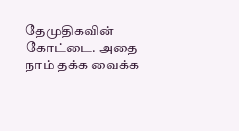தேமுதிகவின் கோட்டை. அதை நாம் தக்க வைக்க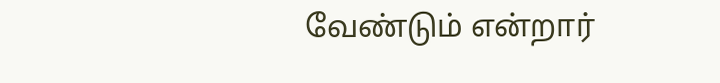வேண்டும் என்றார்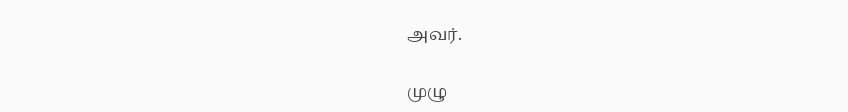அவர்.

முழு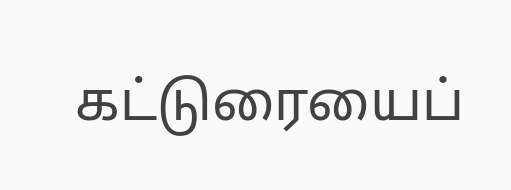கட்டுரையைப்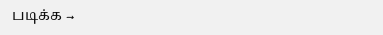படிக்க →